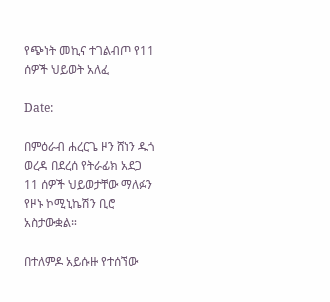የጭነት መኪና ተገልብጦ የ11 ሰዎች ህይወት አለፈ

Date:

በምዕራብ ሐረርጌ ዞን ሸነን ዱጎ ወረዳ በደረሰ የትራፊክ አደጋ 11 ሰዎች ህይወታቸው ማለፉን የዞኑ ኮሚኒኬሽን ቢሮ አስታውቋል።

በተለምዶ አይሱዙ የተሰኘው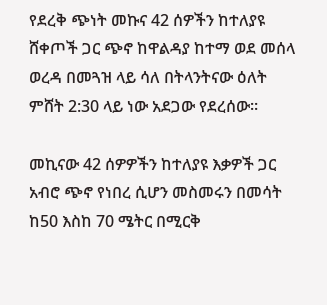የደረቅ ጭነት መኩና 42 ሰዎችን ከተለያዩ ሸቀጦች ጋር ጭኖ ከዋልዳያ ከተማ ወደ መሰላ ወረዳ በመጓዝ ላይ ሳለ በትላንትናው ዕለት ምሸት 2:30 ላይ ነው አደጋው የደረሰው።

መኪናው 42 ሰዎዎችን ከተለያዩ እቃዎች ጋር አብሮ ጭኖ የነበረ ሲሆን መስመሩን በመሳት ከ50 እስከ 70 ሜትር በሚርቅ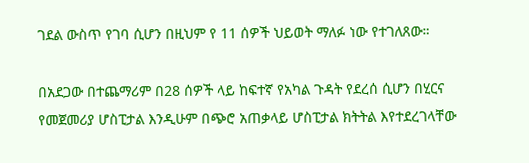ገደል ውስጥ የገባ ሲሆን በዚህም የ 11 ሰዎች ህይወት ማለፉ ነው የተገለጸው።

በአደጋው በተጨማሪም በ28 ሰዎች ላይ ከፍተኛ የአካል ጉዳት የደረሰ ሲሆን በሂርና የመጀመሪያ ሆስፒታል እንዲሁም በጭሮ አጠቃላይ ሆስፒታል ክትትል እየተደረገላቸው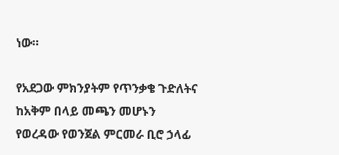ነው።

የአደጋው ምክንያትም የጥንቃቄ ጉድለትና ከአቅም በላይ መጫን መሆኑን የወረዳው የወንጀል ምርመራ ቢሮ ኃላፊ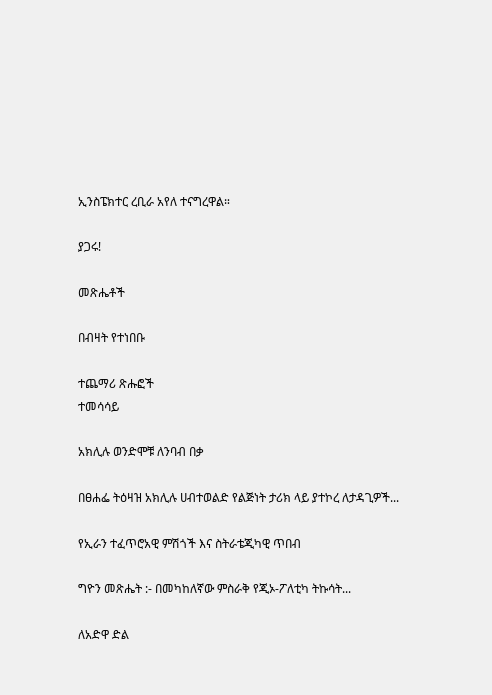ኢንስፔክተር ረቢራ አየለ ተናግረዋል።

ያጋሩ!

መጽሔቶች

በብዛት የተነበቡ

ተጨማሪ ጽሑፎች
ተመሳሳይ

አክሊሉ ወንድሞቹ ለንባብ በቃ

በፀሐፌ ትዕዛዝ አክሊሉ ሀብተወልድ የልጅነት ታሪክ ላይ ያተኮረ ለታዳጊዎች...

የኢራን ተፈጥሮአዊ ምሽጎች እና ስትራቴጂካዊ ጥበብ

ግዮን መጽሔት :- በመካከለኛው ምስራቅ የጂኦ-ፖለቲካ ትኩሳት...

ለአድዋ ድል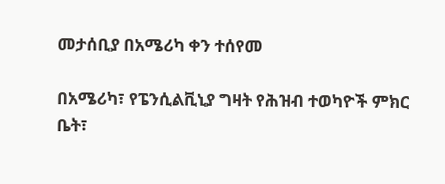መታሰቢያ በአሜሪካ ቀን ተሰየመ

በአሜሪካ፣ የፔንሲልቪኒያ ግዛት የሕዝብ ተወካዮች ምክር ቤት፣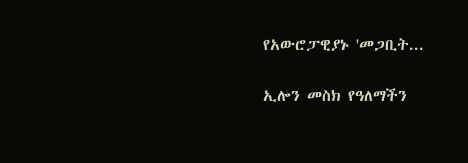የአውሮፓዊያኑ 'መጋቢት...

ኢሎን መስክ የዓለማችን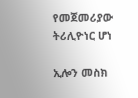የመጀመሪያው ትሪሊዮነር ሆነ

ኢሎን መስክ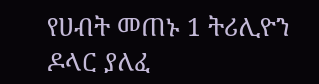የሀብት መጠኑ 1 ትሪሊዮን ዶላር ያለፈ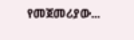የመጀመሪያው...